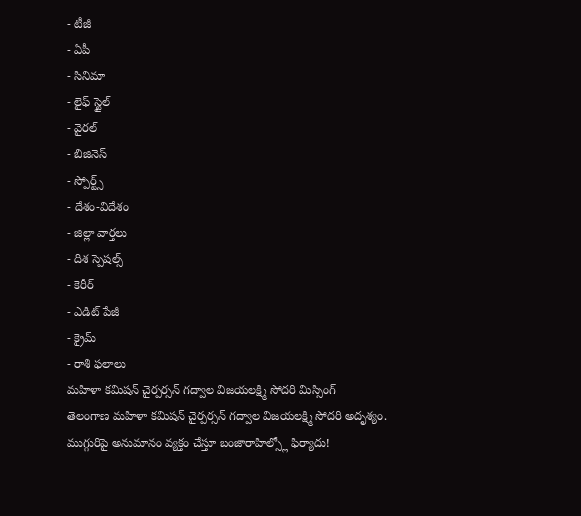- టీజీ
- ఏపీ
- సినిమా
- లైఫ్ స్టైల్
- వైరల్
- బిజినెస్
- స్పోర్ట్స్
- దేశం-విదేశం
- జిల్లా వార్తలు
- దిశ స్పెషల్స్
- కెరీర్
- ఎడిట్ పేజీ
- క్రైమ్
- రాశి ఫలాలు
మహిళా కమిషన్ చైర్పర్సన్ గద్వాల విజయలక్ష్మి సోదరి మిస్సింగ్
తెలంగాణ మహిళా కమిషన్ చైర్పర్సన్ గద్వాల విజయలక్ష్మి సోదరి అదృశ్యం. ముగ్గురిపై అనుమానం వ్యక్తం చేస్తూ బంజారాహిల్స్లో ఫిర్యాదు!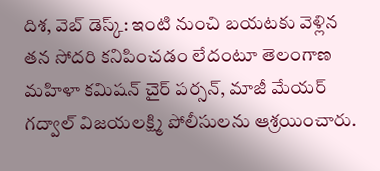దిశ, వెబ్ డెస్క్: ఇంటి నుంచి బయటకు వెళ్లిన తన సోదరి కనిపించడం లేదంటూ తెలంగాణ మహిళా కమిషన్ చైర్ పర్సన్, మాజీ మేయర్ గద్వాల్ విజయలక్ష్మి పోలీసులను ఆశ్రయించారు.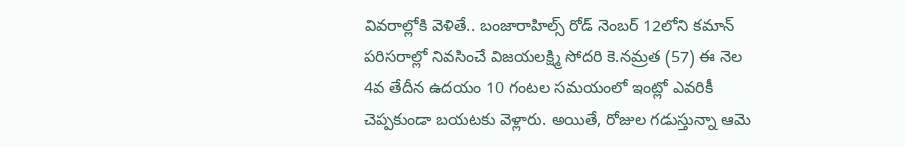వివరాల్లోకి వెళితే.. బంజారాహిల్స్ రోడ్ నెంబర్ 12లోని కమాన్ పరిసరాల్లో నివసించే విజయలక్ష్మి సోదరి కె.నమ్రత (57) ఈ నెల 4వ తేదీన ఉదయం 10 గంటల సమయంలో ఇంట్లో ఎవరికీ చెప్పకుండా బయటకు వెళ్లారు. అయితే, రోజుల గడుస్తున్నా ఆమె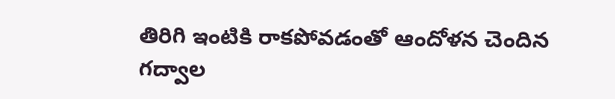తిరిగి ఇంటికి రాకపోవడంతో ఆందోళన చెందిన గద్వాల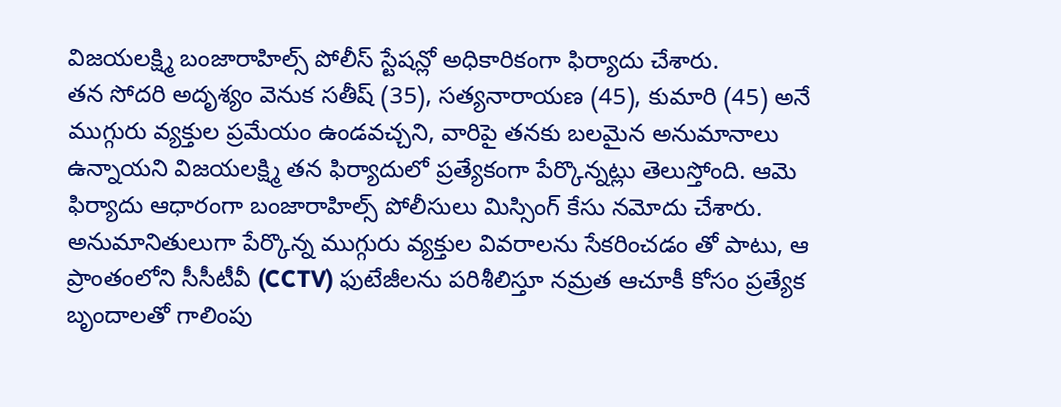విజయలక్ష్మి బంజారాహిల్స్ పోలీస్ స్టేషన్లో అధికారికంగా ఫిర్యాదు చేశారు.
తన సోదరి అదృశ్యం వెనుక సతీష్ (35), సత్యనారాయణ (45), కుమారి (45) అనే ముగ్గురు వ్యక్తుల ప్రమేయం ఉండవచ్చని, వారిపై తనకు బలమైన అనుమానాలు ఉన్నాయని విజయలక్ష్మి తన ఫిర్యాదులో ప్రత్యేకంగా పేర్కొన్నట్లు తెలుస్తోంది. ఆమె ఫిర్యాదు ఆధారంగా బంజారాహిల్స్ పోలీసులు మిస్సింగ్ కేసు నమోదు చేశారు. అనుమానితులుగా పేర్కొన్న ముగ్గురు వ్యక్తుల వివరాలను సేకరించడం తో పాటు, ఆ ప్రాంతంలోని సీసీటీవీ (CCTV) ఫుటేజీలను పరిశీలిస్తూ నమ్రత ఆచూకీ కోసం ప్రత్యేక బృందాలతో గాలింపు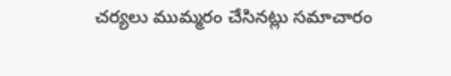చర్యలు ముమ్మరం చేసినట్లు సమాచారం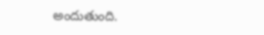అందుతుంది.